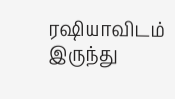ரஷியாவிடம் இருந்து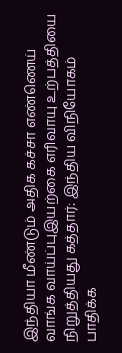இந்தியா மீண்டும் அதிக கச்சா எண்ணெய் வாங்க வாய்ப்புஇயற்கை எரிவாயு உற்பத்தியை நிறுத்தியது கத்தார்: இந்திய விநியோகம் பாதிக்க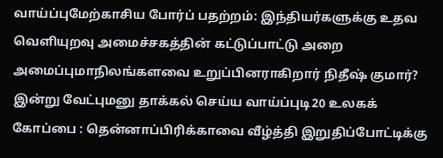வாய்ப்புமேற்காசிய போர்ப் பதற்றம்: இந்தியர்களுக்கு உதவ வெளியுறவு அமைச்சகத்தின் கட்டுப்பாட்டு அறை அமைப்புமாநிலங்களவை உறுப்பினராகிறார் நிதீஷ் குமார்? இன்று வேட்புமனு தாக்கல் செய்ய வாய்ப்புடி20 உலகக் கோப்பை : தென்னாப்பிரிக்காவை வீழ்த்தி இறுதிப்போட்டிக்கு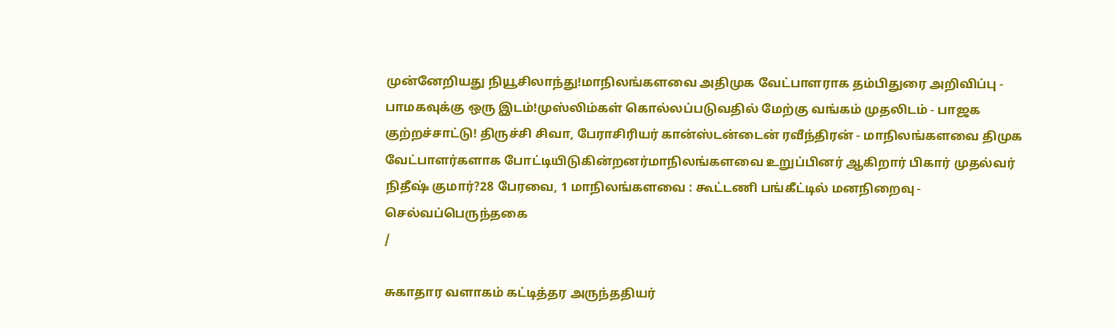முன்னேறியது நியூசிலாந்து!மாநிலங்களவை அதிமுக வேட்பாளராக தம்பிதுரை அறிவிப்பு - பாமகவுக்கு ஒரு இடம்!முஸ்லிம்கள் கொல்லப்படுவதில் மேற்கு வங்கம் முதலிடம் - பாஜக குற்றச்சாட்டு! திருச்சி சிவா, பேராசிரியர் கான்ஸ்டன்டைன் ரவீந்திரன் - மாநிலங்களவை திமுக வேட்பாளர்களாக போட்டியிடுகின்றனர்மாநிலங்களவை உறுப்பினர் ஆகிறார் பிகார் முதல்வர் நிதீஷ் குமார்?28 பேரவை, 1 மாநிலங்களவை : கூட்டணி பங்கீட்டில் மனநிறைவு - செல்வப்பெருந்தகை
/

சுகாதார வளாகம் கட்டித்தர அருந்ததியர்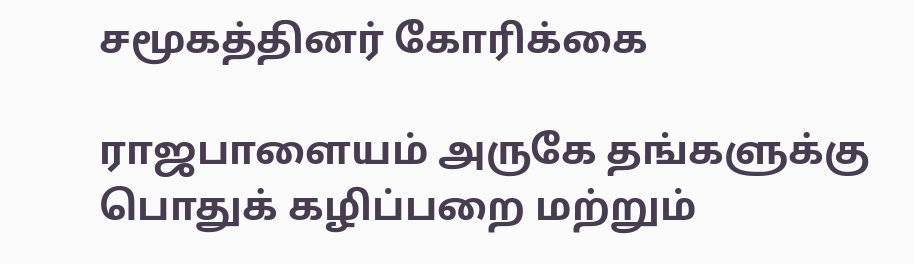சமூகத்தினர் கோரிக்கை

ராஜபாளையம் அருகே தங்களுக்கு பொதுக் கழிப்பறை மற்றும்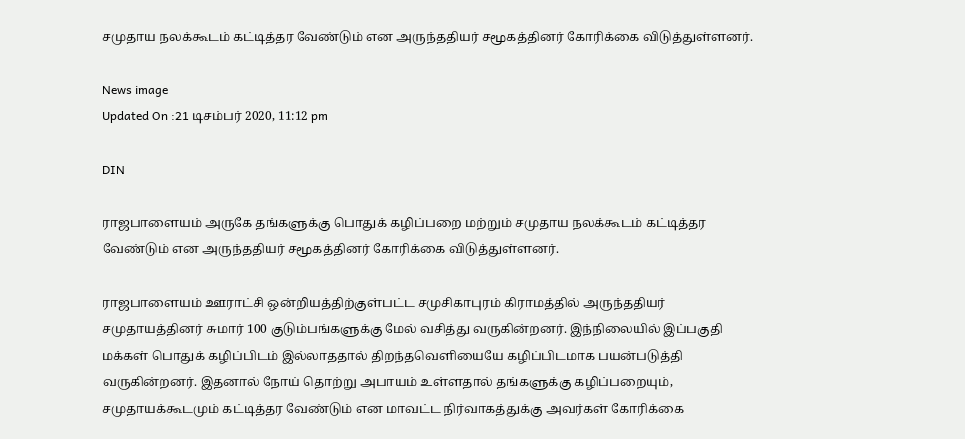சமுதாய நலக்கூடம் கட்டித்தர வேண்டும் என அருந்ததியர் சமூகத்தினர் கோரிக்கை விடுத்துள்ளனர்.

News image
Updated On :21 டிசம்பர் 2020, 11:12 pm

DIN

ராஜபாளையம் அருகே தங்களுக்கு பொதுக் கழிப்பறை மற்றும் சமுதாய நலக்கூடம் கட்டித்தர வேண்டும் என அருந்ததியர் சமூகத்தினர் கோரிக்கை விடுத்துள்ளனர்.

ராஜபாளையம் ஊராட்சி ஒன்றியத்திற்குள்பட்ட சமுசிகாபுரம் கிராமத்தில் அருந்ததியர் சமுதாயத்தினர் சுமார் 100 குடும்பங்களுக்கு மேல் வசித்து வருகின்றனர். இந்நிலையில் இப்பகுதி மக்கள் பொதுக் கழிப்பிடம் இல்லாததால் திறந்தவெளியையே கழிப்பிடமாக பயன்படுத்தி வருகின்றனர். இதனால் நோய் தொற்று அபாயம் உள்ளதால் தங்களுக்கு கழிப்பறையும், சமுதாயக்கூடமும் கட்டித்தர வேண்டும் என மாவட்ட நிர்வாகத்துக்கு அவர்கள் கோரிக்கை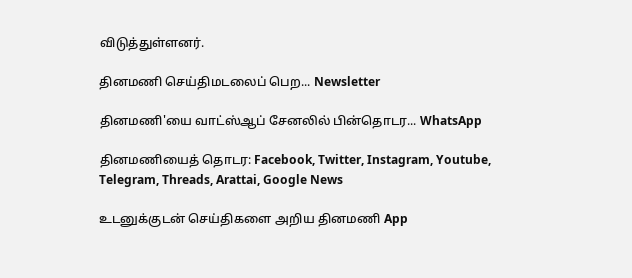விடுத்துள்ளனர்.

தினமணி செய்திமடலைப் பெற... Newsletter

தினமணி'யை வாட்ஸ்ஆப் சேனலில் பின்தொடர... WhatsApp

தினமணியைத் தொடர: Facebook, Twitter, Instagram, Youtube, Telegram, Threads, Arattai, Google News

உடனுக்குடன் செய்திகளை அறிய தினமணி App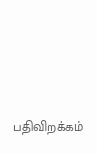பதிவிறக்கம்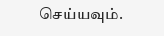செய்யவும்.